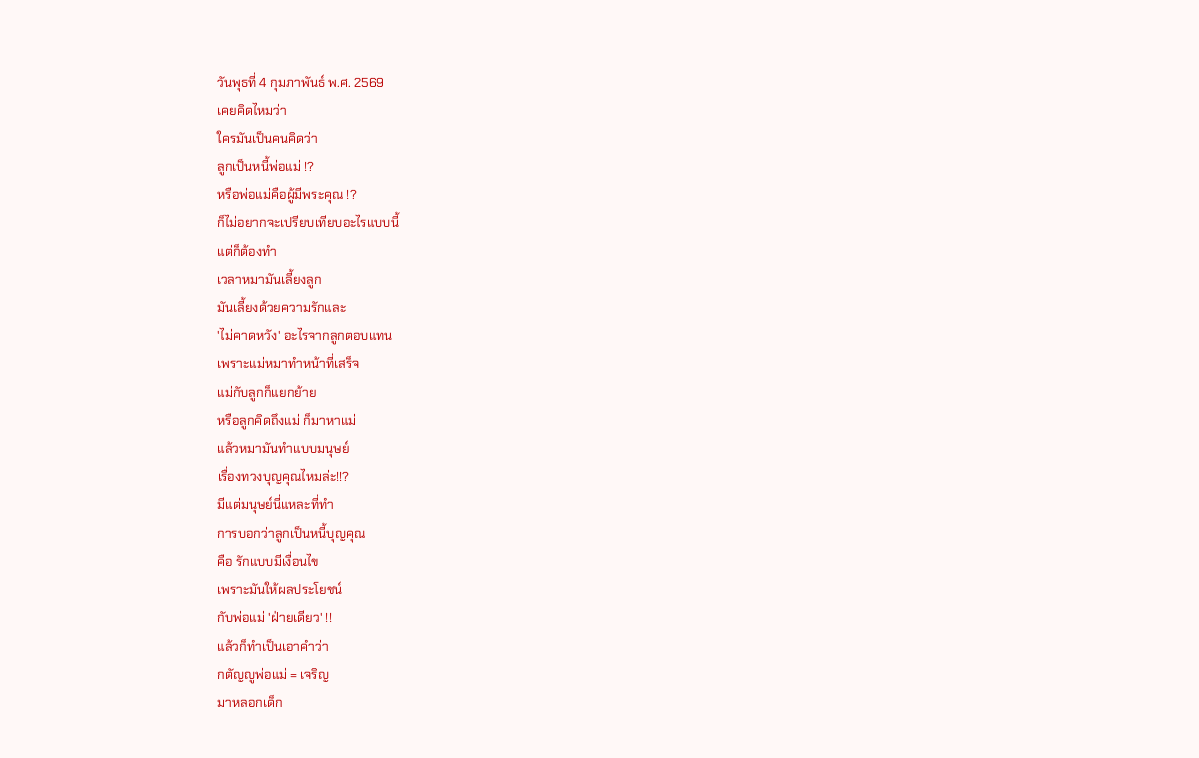วันพุธที่ 4 กุมภาพันธ์ พ.ศ. 2569
เคยคิดไหมว่า
ใครมันเป็นคนคิดว่า
ลูกเป็นหนี้พ่อแม่ !?
หรือพ่อแม่คือผู้มีพระคุณ !?
ก็ไม่อยากจะเปรียบเทียบอะไรแบบนี้
แต่ก็ต้องทำ
เวลาหมามันเลี้ยงลูก
มันเลี้ยงด้วยความรักและ
'ไม่คาดหวัง' อะไรจากลูกตอบแทน
เพราะแม่หมาทำหน้าที่เสร็จ
แม่กับลูกก็แยกย้าย
หรือลูกคิดถึงแม่ ก็มาหาแม่
แล้วหมามันทำแบบมนุษย์
เรื่องทวงบุญคุณไหมล่ะ!!?
มีแต่มนุษย์นี่แหละที่ทำ
การบอกว่าลูกเป็นหนี้บุญคุณ
คือ รักแบบมีเงื่อนไข
เพราะมันให้ผลประโยชน์
กับพ่อแม่ 'ฝ่ายเดียว' !!
แล้วก็ทำเป็นเอาคำว่า
กตัญญูพ่อแม่ = เจริญ
มาหลอกเด็ก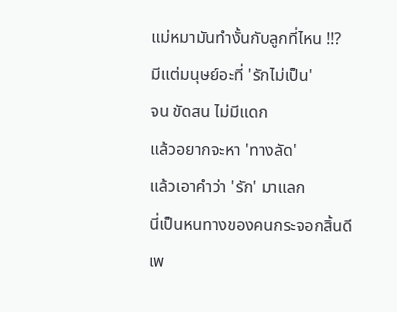แม่หมามันทำงั้นกับลูกที่ไหน !!?
มีแต่มนุษย์อะที่ 'รักไม่เป็น'
จน ขัดสน ไม่มีแดก
แล้วอยากจะหา 'ทางลัด'
แล้วเอาคำว่า 'รัก' มาแลก
นี่เป็นหนทางของคนกระจอกสิ้นดี
เพ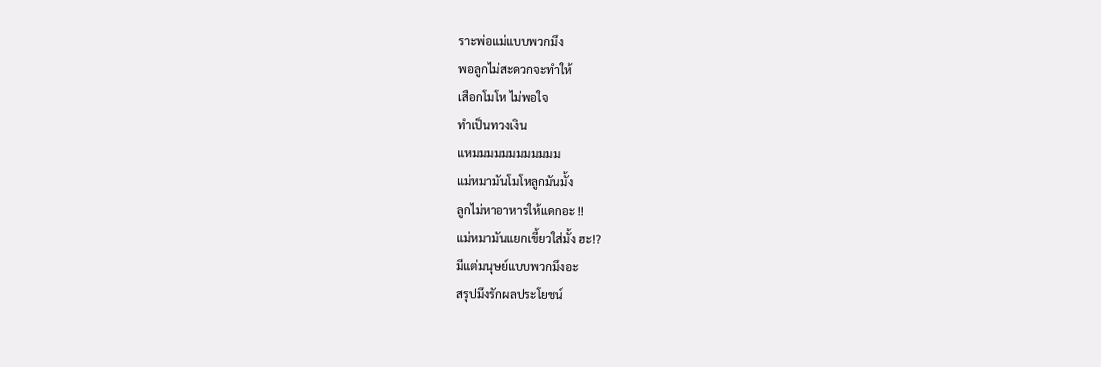ราะพ่อแม่แบบพวกมึง
พอลูกไม่สะดวกจะทำให้
เสือกโมโห ไม่พอใจ
ทำเป็นทวงเงิน
แหมมมมมมมมมมมม
แม่หมามันโมโหลูกมันมั้ง
ลูกไม่หาอาหารให้แดกอะ !!
แม่หมามันแยกเขี้ยวใส่มั้ง ฮะ!?
มีแต่มนุษย์แบบพวกมึงอะ
สรุปมึงรักผลประโยชน์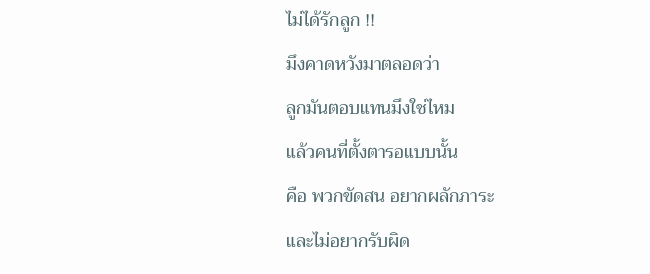ไม่ได้รักลูก !!
มึงคาดหวังมาตลอดว่า
ลูกมันตอบแทนมึงใช่ไหม
แล้วคนที่ตั้งตารอแบบนั้น
คือ พวกขัดสน อยากผลักภาระ
และไม่อยากรับผิด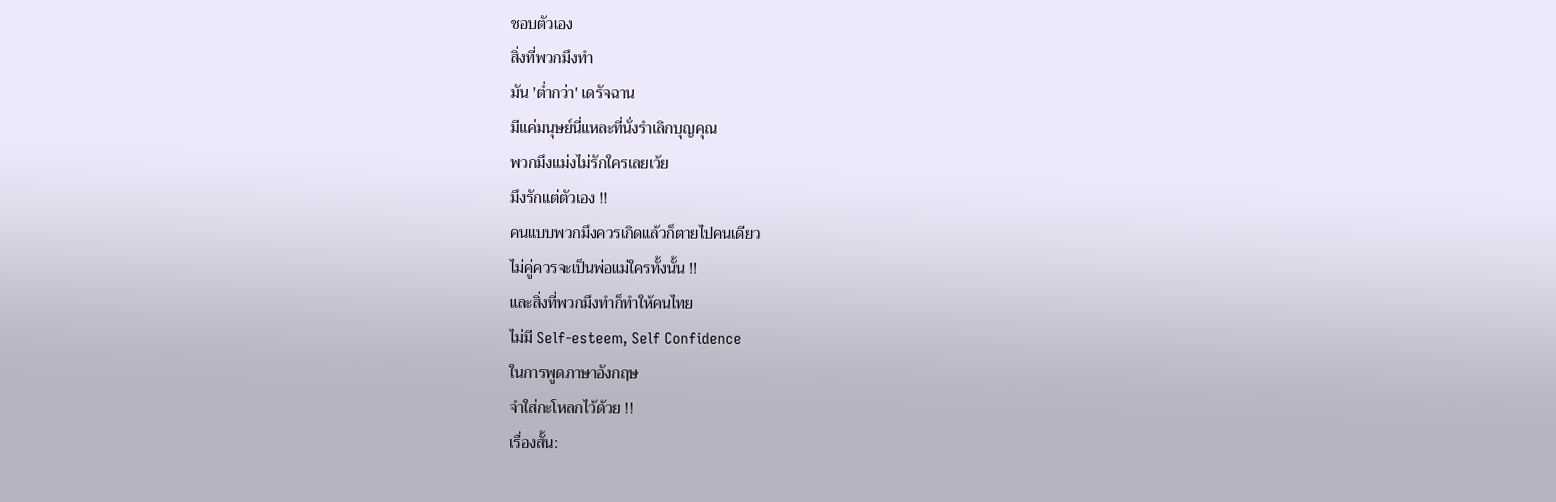ชอบตัวเอง
สิ่งที่พวกมึงทำ
มัน 'ต่ำกว่า' เดรัจฉาน
มีแค่มนุษย์นี่แหละที่นั่งรำเลิกบุญคุณ
พวกมึงแม่งไม่รักใครเลยเว้ย
มึงรักแต่ตัวเอง !!
คนแบบพวกมึงควรเกิดแล้วก็ตายไปคนเดียว
ไม่คู่ควรจะเป็นพ่อแม่ใครทั้งนั้น !!
และสิ่งที่พวกมึงทำก็ทำให้คนไทย
ไม่มี Self-esteem, Self Confidence
ในการพูดภาษาอังกฤษ
จำใส่กะโหลกไว้ด้วย !!
เรื่องสั้น: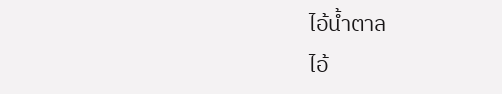ไอ้น้ำตาล
ไอ้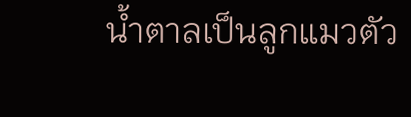น้ำตาลเป็นลูกแมวตัว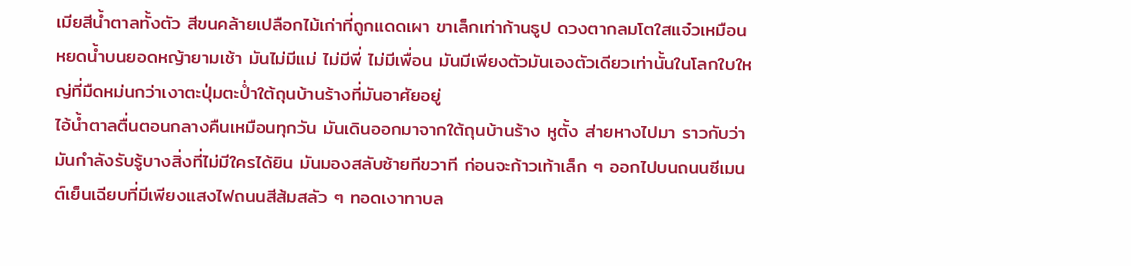เมียสีน้ำตาลทั้งตัว สีขนคล้ายเปลือกไม้เก่าที่ถูกแดดเผา ขาเล็กเท่าก้านธูป ดวงตากลมโตใสแจ๋วเหมือนหยดน้ำบนยอดหญ้ายามเช้า มันไม่มีแม่ ไม่มีพี่ ไม่มีเพื่อน มันมีเพียงตัวมันเองตัวเดียวเท่านั้นในโลกใบใหญ่ที่มืดหม่นกว่าเงาตะปุ่มตะป่ำใต้ถุนบ้านร้างที่มันอาศัยอยู่
ไอ้น้ำตาลตื่นตอนกลางคืนเหมือนทุกวัน มันเดินออกมาจากใต้ถุนบ้านร้าง หูตั้ง ส่ายหางไปมา ราวกับว่ามันกำลังรับรู้บางสิ่งที่ไม่มีใครได้ยิน มันมองสลับซ้ายทีขวาที ก่อนจะก้าวเท้าเล็ก ๆ ออกไปบนถนนซีเมนต์เย็นเฉียบที่มีเพียงแสงไฟถนนสีส้มสลัว ๆ ทอดเงาทาบล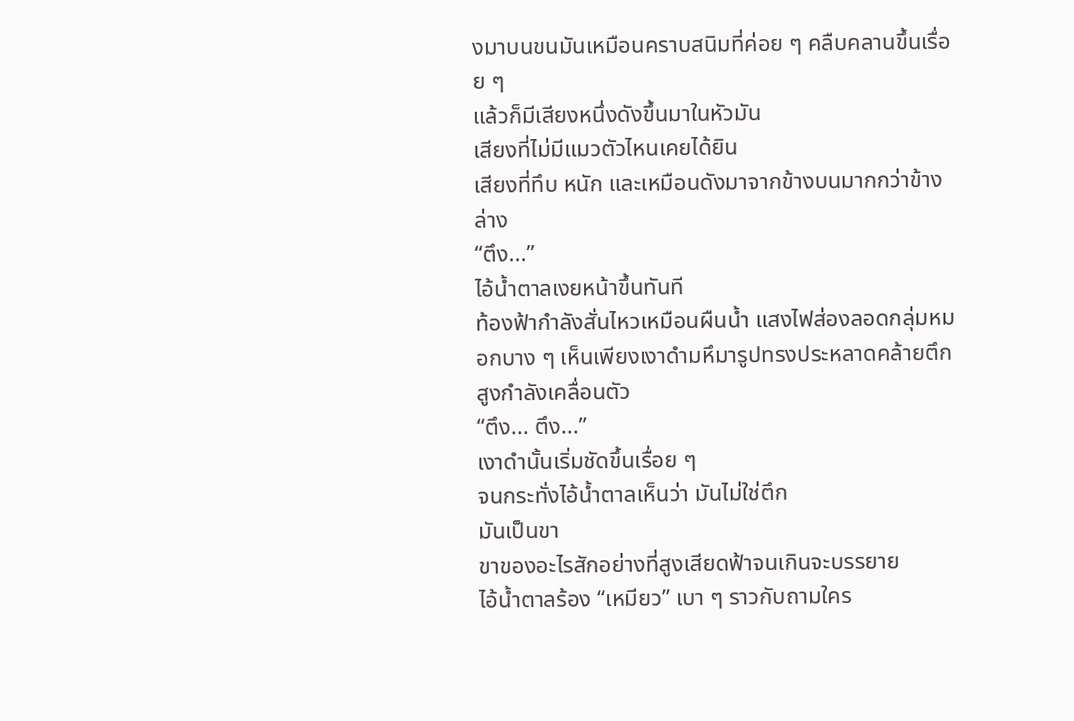งมาบนขนมันเหมือนคราบสนิมที่ค่อย ๆ คลืบคลานขึ้นเรื่อย ๆ
แล้วก็มีเสียงหนึ่งดังขึ้นมาในหัวมัน
เสียงที่ไม่มีแมวตัวไหนเคยได้ยิน
เสียงที่ทึบ หนัก และเหมือนดังมาจากข้างบนมากกว่าข้างล่าง
“ตึง...”
ไอ้น้ำตาลเงยหน้าขึ้นทันที
ท้องฟ้ากำลังสั่นไหวเหมือนผืนน้ำ แสงไฟส่องลอดกลุ่มหมอกบาง ๆ เห็นเพียงเงาดำมหึมารูปทรงประหลาดคล้ายตึกสูงกำลังเคลื่อนตัว
“ตึง... ตึง...”
เงาดำนั้นเริ่มชัดขึ้นเรื่อย ๆ
จนกระทั่งไอ้น้ำตาลเห็นว่า มันไม่ใช่ตึก
มันเป็นขา
ขาของอะไรสักอย่างที่สูงเสียดฟ้าจนเกินจะบรรยาย
ไอ้น้ำตาลร้อง “เหมียว” เบา ๆ ราวกับถามใคร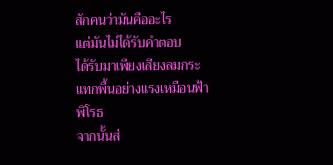สักคนว่ามันคืออะไร
แต่มันไม่ได้รับคำตอบ
ได้รับมาเพียงเสียงลมกระแทกพื้นอย่างแรงเหมือนฟ้าพิโรธ
จากนั้นส่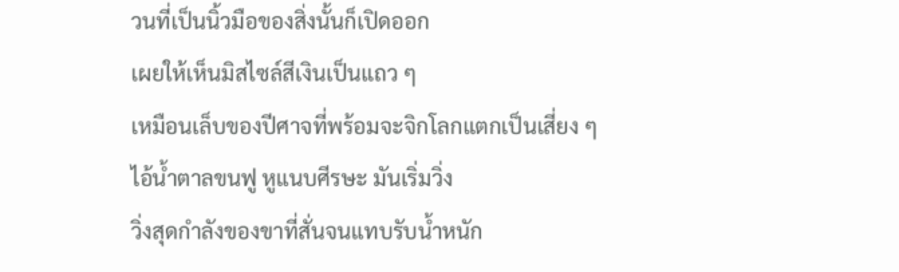วนที่เป็นนิ้วมือของสิ่งนั้นก็เปิดออก
เผยให้เห็นมิสไซล์สีเงินเป็นแถว ๆ
เหมือนเล็บของปีศาจที่พร้อมจะจิกโลกแตกเป็นเสี่ยง ๆ
ไอ้น้ำตาลขนฟู หูแนบศีรษะ มันเริ่มวิ่ง
วิ่งสุดกำลังของขาที่สั่นจนแทบรับน้ำหนัก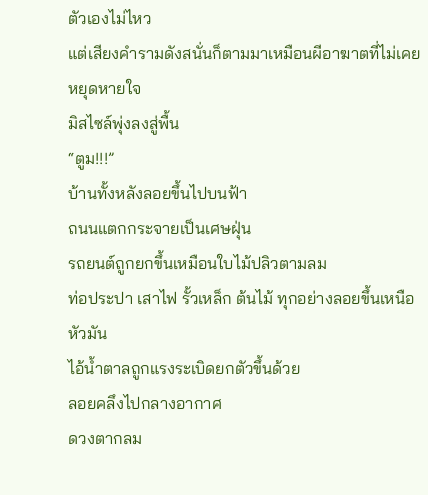ตัวเองไม่ไหว
แต่เสียงคำรามดังสนั่นก็ตามมาเหมือนผีอาฆาตที่ไม่เคยหยุดหายใจ
มิสไซล์พุ่งลงสู่พื้น
“ตูม!!!”
บ้านทั้งหลังลอยขึ้นไปบนฟ้า
ถนนแตกกระจายเป็นเศษฝุ่น
รถยนต์ถูกยกขึ้นเหมือนใบไม้ปลิวตามลม
ท่อประปา เสาไฟ รั้วเหล็ก ต้นไม้ ทุกอย่างลอยขึ้นเหนือหัวมัน
ไอ้น้ำตาลถูกแรงระเบิดยกตัวขึ้นด้วย
ลอยคลึงไปกลางอากาศ
ดวงตากลม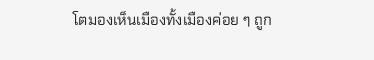โตมองเห็นเมืองทั้งเมืองค่อย ๆ ถูก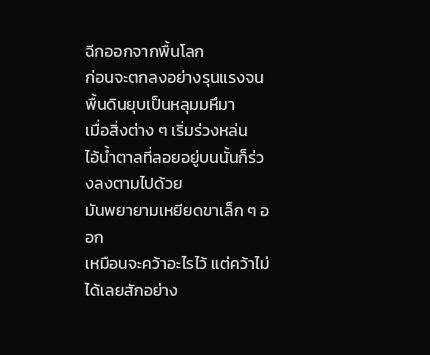ฉีกออกจากพื้นโลก
ก่อนจะตกลงอย่างรุนแรงจนพื้นดินยุบเป็นหลุมมหึมา
เมื่อสิ่งต่าง ๆ เริ่มร่วงหล่น
ไอ้น้ำตาลที่ลอยอยู่บนนั้นก็ร่วงลงตามไปด้วย
มันพยายามเหยียดขาเล็ก ๆ ออก
เหมือนจะคว้าอะไรไว้ แต่คว้าไม่ได้เลยสักอย่าง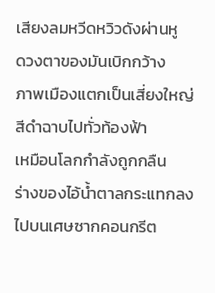เสียงลมหวีดหวิวดังผ่านหู
ดวงตาของมันเบิกกว้าง
ภาพเมืองแตกเป็นเสี่ยงใหญ่สีดำฉาบไปทั่วท้องฟ้า
เหมือนโลกกำลังถูกกลืน
ร่างของไอ้น้ำตาลกระแทกลงไปบนเศษซากคอนกรีต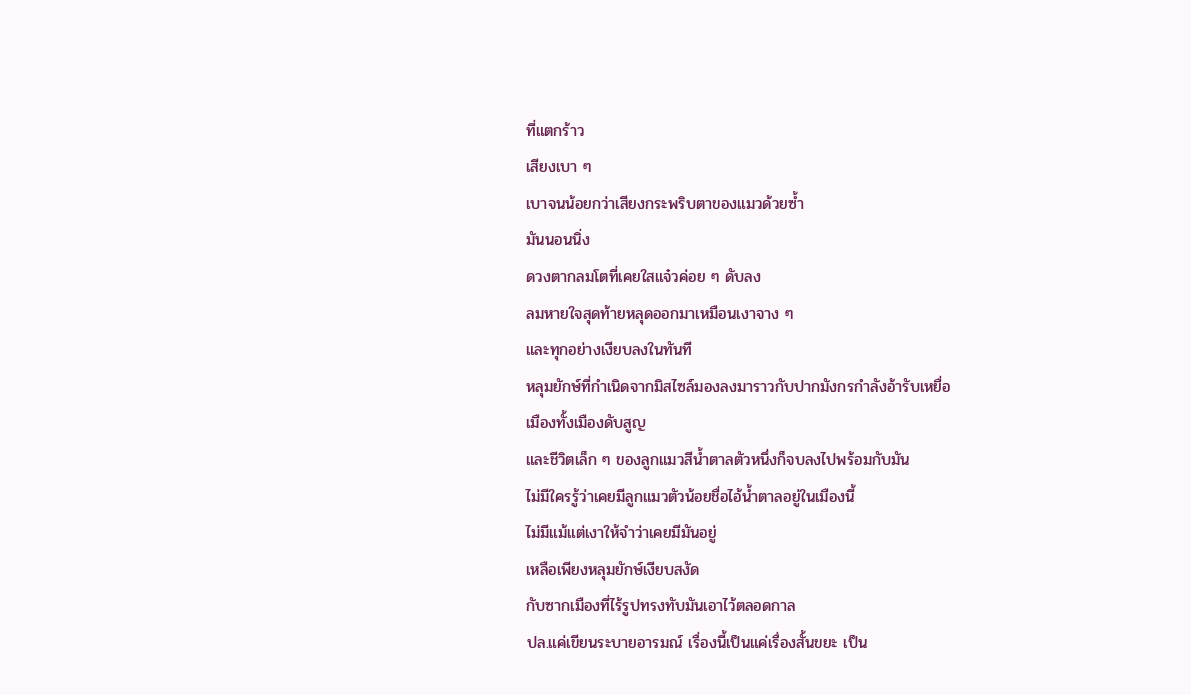ที่แตกร้าว
เสียงเบา ๆ
เบาจนน้อยกว่าเสียงกระพริบตาของแมวด้วยซ้ำ
มันนอนนิ่ง
ดวงตากลมโตที่เคยใสแจ๋วค่อย ๆ ดับลง
ลมหายใจสุดท้ายหลุดออกมาเหมือนเงาจาง ๆ
และทุกอย่างเงียบลงในทันที
หลุมยักษ์ที่กำเนิดจากมิสไซล์มองลงมาราวกับปากมังกรกำลังอ้ารับเหยื่อ
เมืองทั้งเมืองดับสูญ
และชีวิตเล็ก ๆ ของลูกแมวสีน้ำตาลตัวหนึ่งก็จบลงไปพร้อมกับมัน
ไม่มีใครรู้ว่าเคยมีลูกแมวตัวน้อยชื่อไอ้น้ำตาลอยู่ในเมืองนี้
ไม่มีแม้แต่เงาให้จำว่าเคยมีมันอยู่
เหลือเพียงหลุมยักษ์เงียบสงัด
กับซากเมืองที่ไร้รูปทรงทับมันเอาไว้ตลอดกาล
ปล.แค่เขียนระบายอารมณ์ เรื่องนี้เป็นแค่เรื่องสั้นขยะ เป็น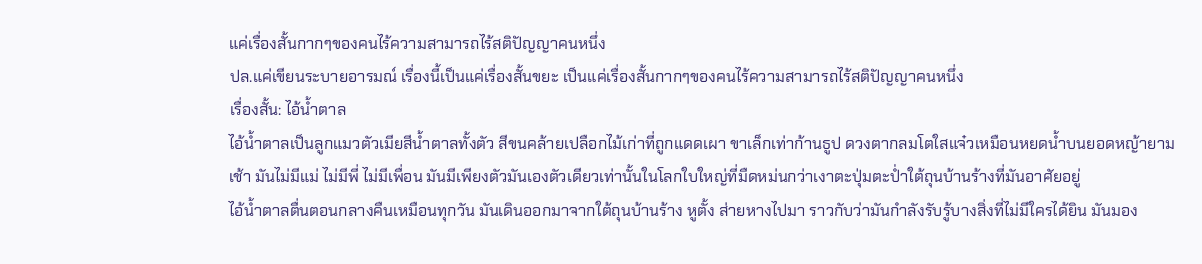แค่เรื่องสั้นกากๆของคนไร้ความสามารถไร้สติปัญญาคนหนึ่ง
ปล.แค่เขียนระบายอารมณ์ เรื่องนี้เป็นแค่เรื่องสั้นขยะ เป็นแค่เรื่องสั้นกากๆของคนไร้ความสามารถไร้สติปัญญาคนหนึ่ง
เรื่องสั้น: ไอ้น้ำตาล
ไอ้น้ำตาลเป็นลูกแมวตัวเมียสีน้ำตาลทั้งตัว สีขนคล้ายเปลือกไม้เก่าที่ถูกแดดเผา ขาเล็กเท่าก้านธูป ดวงตากลมโตใสแจ๋วเหมือนหยดน้ำบนยอดหญ้ายามเช้า มันไม่มีแม่ ไม่มีพี่ ไม่มีเพื่อน มันมีเพียงตัวมันเองตัวเดียวเท่านั้นในโลกใบใหญ่ที่มืดหม่นกว่าเงาตะปุ่มตะป่ำใต้ถุนบ้านร้างที่มันอาศัยอยู่
ไอ้น้ำตาลตื่นตอนกลางคืนเหมือนทุกวัน มันเดินออกมาจากใต้ถุนบ้านร้าง หูตั้ง ส่ายหางไปมา ราวกับว่ามันกำลังรับรู้บางสิ่งที่ไม่มีใครได้ยิน มันมอง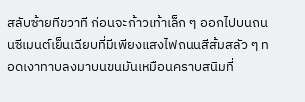สลับซ้ายทีขวาที ก่อนจะก้าวเท้าเล็ก ๆ ออกไปบนถนนซีเมนต์เย็นเฉียบที่มีเพียงแสงไฟถนนสีส้มสลัว ๆ ทอดเงาทาบลงมาบนขนมันเหมือนคราบสนิมที่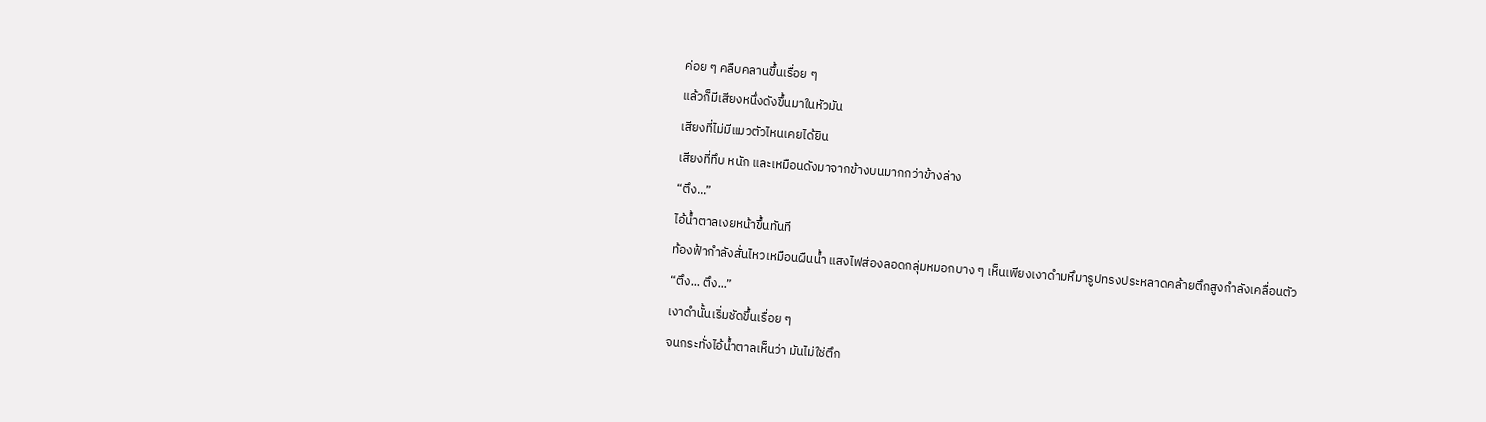ค่อย ๆ คลืบคลานขึ้นเรื่อย ๆ
แล้วก็มีเสียงหนึ่งดังขึ้นมาในหัวมัน
เสียงที่ไม่มีแมวตัวไหนเคยได้ยิน
เสียงที่ทึบ หนัก และเหมือนดังมาจากข้างบนมากกว่าข้างล่าง
“ตึง...”
ไอ้น้ำตาลเงยหน้าขึ้นทันที
ท้องฟ้ากำลังสั่นไหวเหมือนผืนน้ำ แสงไฟส่องลอดกลุ่มหมอกบาง ๆ เห็นเพียงเงาดำมหึมารูปทรงประหลาดคล้ายตึกสูงกำลังเคลื่อนตัว
“ตึง... ตึง...”
เงาดำนั้นเริ่มชัดขึ้นเรื่อย ๆ
จนกระทั่งไอ้น้ำตาลเห็นว่า มันไม่ใช่ตึก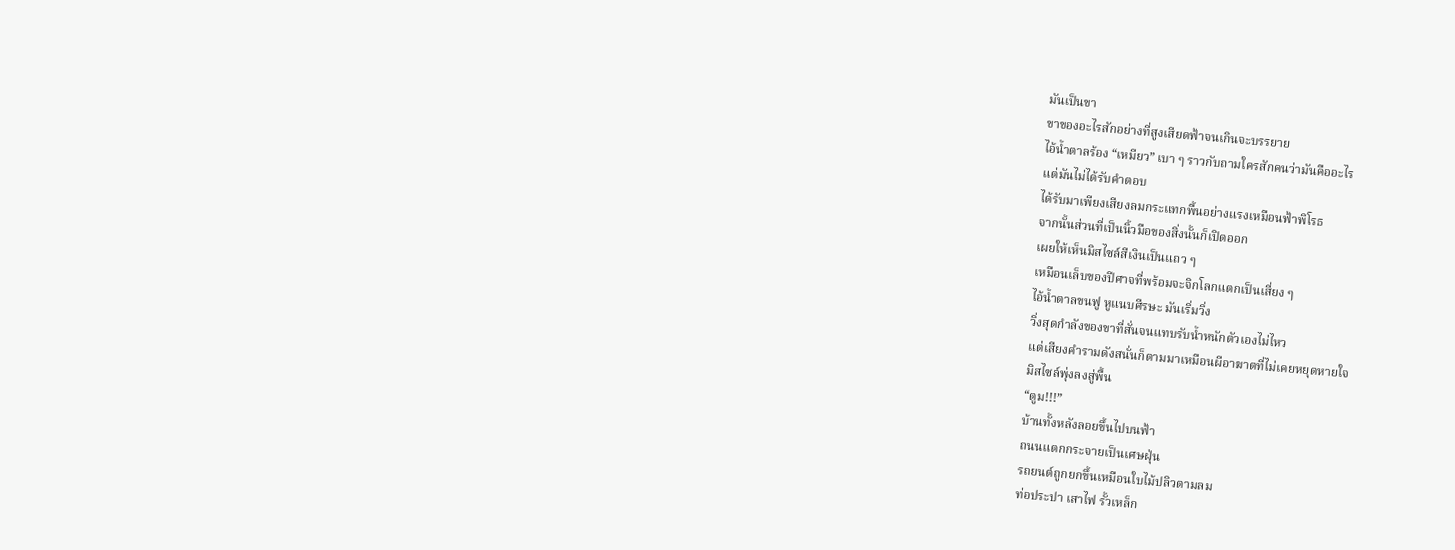มันเป็นขา
ขาของอะไรสักอย่างที่สูงเสียดฟ้าจนเกินจะบรรยาย
ไอ้น้ำตาลร้อง “เหมียว” เบา ๆ ราวกับถามใครสักคนว่ามันคืออะไร
แต่มันไม่ได้รับคำตอบ
ได้รับมาเพียงเสียงลมกระแทกพื้นอย่างแรงเหมือนฟ้าพิโรธ
จากนั้นส่วนที่เป็นนิ้วมือของสิ่งนั้นก็เปิดออก
เผยให้เห็นมิสไซล์สีเงินเป็นแถว ๆ
เหมือนเล็บของปีศาจที่พร้อมจะจิกโลกแตกเป็นเสี่ยง ๆ
ไอ้น้ำตาลขนฟู หูแนบศีรษะ มันเริ่มวิ่ง
วิ่งสุดกำลังของขาที่สั่นจนแทบรับน้ำหนักตัวเองไม่ไหว
แต่เสียงคำรามดังสนั่นก็ตามมาเหมือนผีอาฆาตที่ไม่เคยหยุดหายใจ
มิสไซล์พุ่งลงสู่พื้น
“ตูม!!!”
บ้านทั้งหลังลอยขึ้นไปบนฟ้า
ถนนแตกกระจายเป็นเศษฝุ่น
รถยนต์ถูกยกขึ้นเหมือนใบไม้ปลิวตามลม
ท่อประปา เสาไฟ รั้วเหล็ก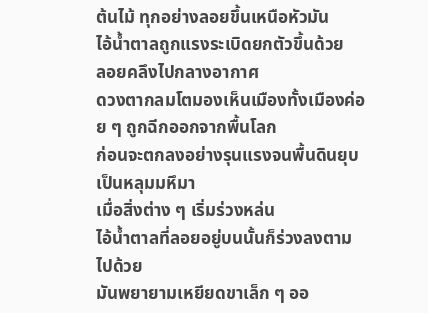ต้นไม้ ทุกอย่างลอยขึ้นเหนือหัวมัน
ไอ้น้ำตาลถูกแรงระเบิดยกตัวขึ้นด้วย
ลอยคลึงไปกลางอากาศ
ดวงตากลมโตมองเห็นเมืองทั้งเมืองค่อย ๆ ถูกฉีกออกจากพื้นโลก
ก่อนจะตกลงอย่างรุนแรงจนพื้นดินยุบเป็นหลุมมหึมา
เมื่อสิ่งต่าง ๆ เริ่มร่วงหล่น
ไอ้น้ำตาลที่ลอยอยู่บนนั้นก็ร่วงลงตามไปด้วย
มันพยายามเหยียดขาเล็ก ๆ ออ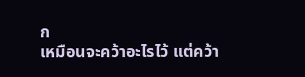ก
เหมือนจะคว้าอะไรไว้ แต่คว้า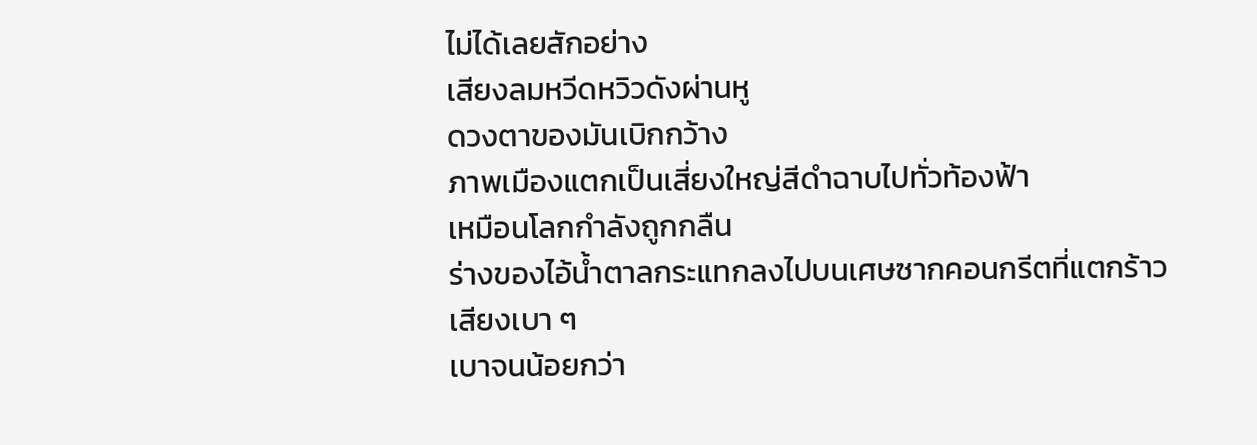ไม่ได้เลยสักอย่าง
เสียงลมหวีดหวิวดังผ่านหู
ดวงตาของมันเบิกกว้าง
ภาพเมืองแตกเป็นเสี่ยงใหญ่สีดำฉาบไปทั่วท้องฟ้า
เหมือนโลกกำลังถูกกลืน
ร่างของไอ้น้ำตาลกระแทกลงไปบนเศษซากคอนกรีตที่แตกร้าว
เสียงเบา ๆ
เบาจนน้อยกว่า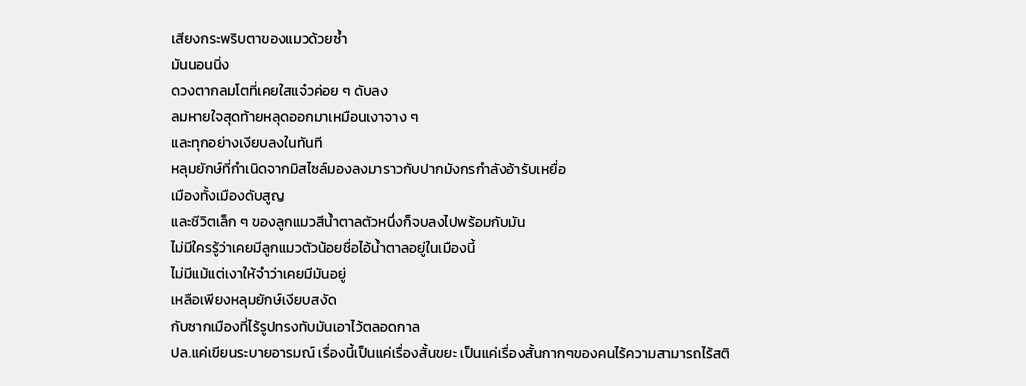เสียงกระพริบตาของแมวด้วยซ้ำ
มันนอนนิ่ง
ดวงตากลมโตที่เคยใสแจ๋วค่อย ๆ ดับลง
ลมหายใจสุดท้ายหลุดออกมาเหมือนเงาจาง ๆ
และทุกอย่างเงียบลงในทันที
หลุมยักษ์ที่กำเนิดจากมิสไซล์มองลงมาราวกับปากมังกรกำลังอ้ารับเหยื่อ
เมืองทั้งเมืองดับสูญ
และชีวิตเล็ก ๆ ของลูกแมวสีน้ำตาลตัวหนึ่งก็จบลงไปพร้อมกับมัน
ไม่มีใครรู้ว่าเคยมีลูกแมวตัวน้อยชื่อไอ้น้ำตาลอยู่ในเมืองนี้
ไม่มีแม้แต่เงาให้จำว่าเคยมีมันอยู่
เหลือเพียงหลุมยักษ์เงียบสงัด
กับซากเมืองที่ไร้รูปทรงทับมันเอาไว้ตลอดกาล
ปล.แค่เขียนระบายอารมณ์ เรื่องนี้เป็นแค่เรื่องสั้นขยะ เป็นแค่เรื่องสั้นกากๆของคนไร้ความสามารถไร้สติ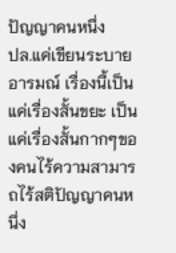ปัญญาคนหนึ่ง
ปล.แค่เขียนระบายอารมณ์ เรื่องนี้เป็นแค่เรื่องสั้นขยะ เป็นแค่เรื่องสั้นกากๆของคนไร้ความสามารถไร้สติปัญญาคนหนึ่ง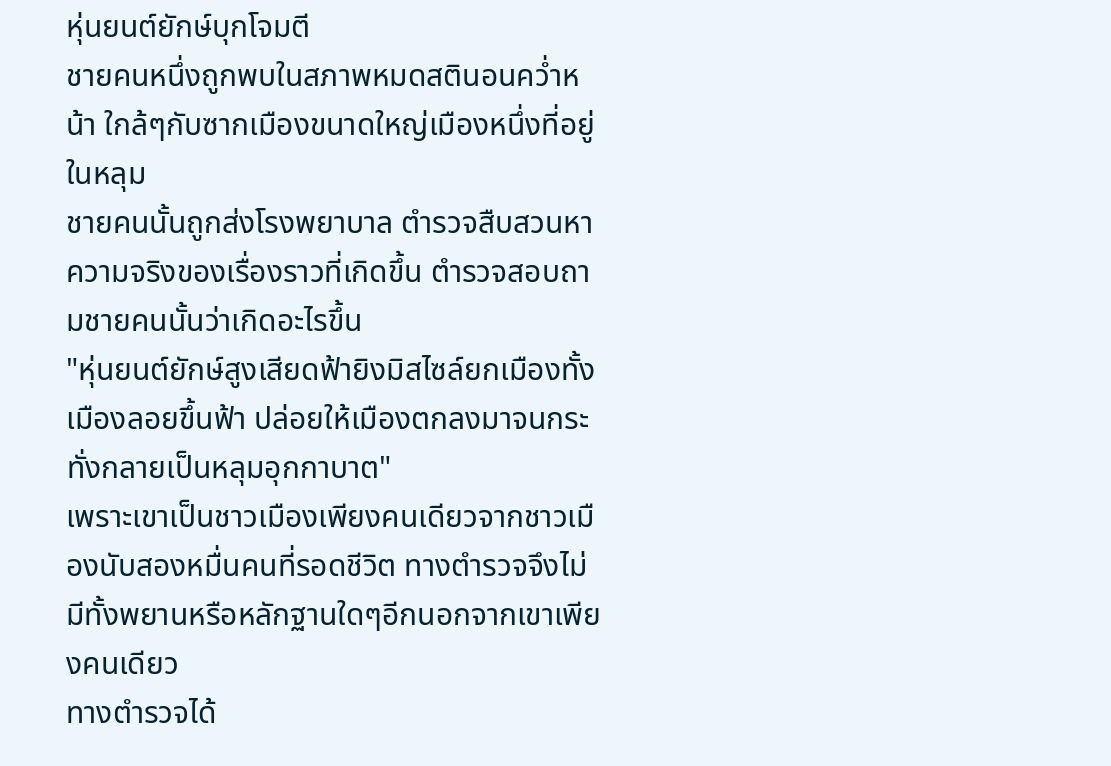หุ่นยนต์ยักษ์บุกโจมตี
ชายคนหนึ่งถูกพบในสภาพหมดสตินอนคว่ำหน้า ใกล้ๆกับซากเมืองขนาดใหญ่เมืองหนึ่งที่อยู่ในหลุม
ชายคนนั้นถูกส่งโรงพยาบาล ตำรวจสืบสวนหาความจริงของเรื่องราวที่เกิดขึ้น ตำรวจสอบถามชายคนนั้นว่าเกิดอะไรขึ้น
"หุ่นยนต์ยักษ์สูงเสียดฟ้ายิงมิสไซล์ยกเมืองทั้งเมืองลอยขึ้นฟ้า ปล่อยให้เมืองตกลงมาจนกระทั่งกลายเป็นหลุมอุกกาบาต"
เพราะเขาเป็นชาวเมืองเพียงคนเดียวจากชาวเมืองนับสองหมื่นคนที่รอดชีวิต ทางตำรวจจึงไม่มีทั้งพยานหรือหลักฐานใดๆอีกนอกจากเขาเพียงคนเดียว
ทางตำรวจได้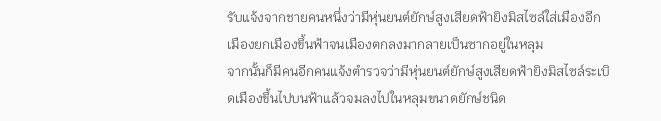รับแจ้งจากชายคนหนึ่งว่ามีหุ่นยนต์ยักษ์สูงเสียดฟ้ายิงมิสไซล์ใส่เมืองอีกเมืองยกเมืองขึ้นฟ้าจนเมืองตกลงมากลายเป็นซากอยู่ในหลุม
จากนั้นก็มีคนอีกคนแจ้งตำรวจว่ามีหุ่นยนต์ยักษ์สูงเสียดฟ้ายิงมิสไซล์ระเบิดเมืองขึ้นไปบนฟ้าแล้วจมลงไปในหลุมขนาดยักษ์ชนิด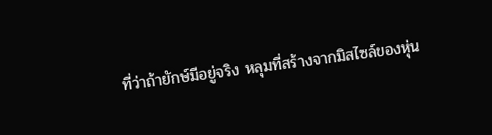ที่ว่าถ้ายักษ์มีอยู่จริง หลุมที่สร้างจากมิสไซล์ของหุ่น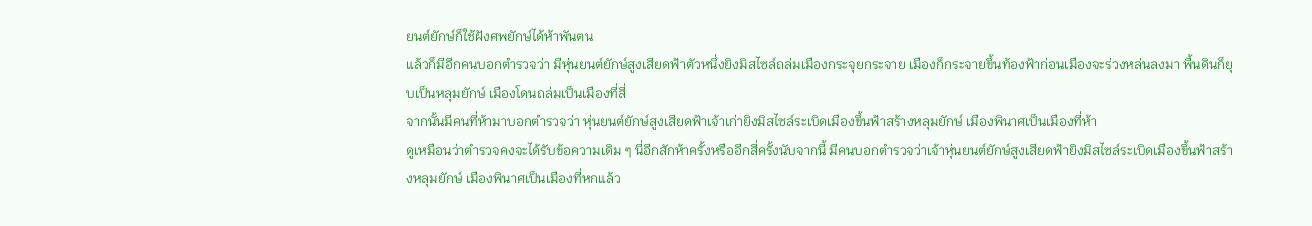ยนต์ยักษ์ก็ใช้ฝังศพยักษ์ได้ห้าพันตน
แล้วก็มีอีกคนบอกตำรวจว่า มีหุ่นยนต์ยักษ์สูงเสียดฟ้าตัวหนึ่งยิงมิสไซล์ถล่มเมืองกระจุยกระจาย เมืองก็กระจายขึ้นท้องฟ้าก่อนเมืองจะร่วงหล่นลงมา พื้นดินก็ยุบเป็นหลุมยักษ์ เมืองโดนถล่มเป็นเมืองที่สี่
จากนั้นมีคนที่ห้ามาบอกตำรวจว่า หุ่นยนต์ยักษ์สูงเสียดฟ้าเจ้าเก่ายิงมิสไซล์ระเบิดเมืองขึ้นฟ้าสร้างหลุมยักษ์ เมืองพินาศเป็นเมืองที่ห้า
ดูเหมือนว่าตำรวจคงจะได้รับข้อความเดิม ๆ นี่อีกสักห้าครั้งหรืออีกสี่ครั้งนับจากนี้ มีคนบอกตำรวจว่าเจ้าหุ่นยนต์ยักษ์สูงเสียดฟ้ายิงมิสไซล์ระเบิดเมืองขึ้นฟ้าสร้างหลุมยักษ์ เมืองพินาศเป็นเมืองที่หกแล้ว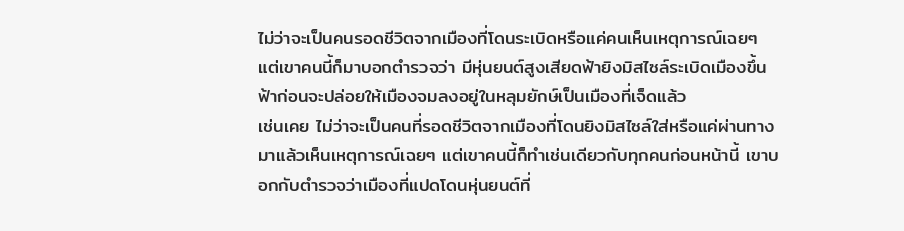ไม่ว่าจะเป็นคนรอดชีวิตจากเมืองที่โดนระเบิดหรือแค่คนเห็นเหตุการณ์เฉยๆ แต่เขาคนนี้ก็มาบอกตำรวจว่า มีหุ่นยนต์สูงเสียดฟ้ายิงมิสไซล์ระเบิดเมืองขึ้นฟ้าก่อนจะปล่อยให้เมืองจมลงอยู่ในหลุมยักษ์เป็นเมืองที่เจ็ดแล้ว
เช่นเคย ไม่ว่าจะเป็นคนที่รอดชีวิตจากเมืองที่โดนยิงมิสไซล์ใส่หรือแค่ผ่านทางมาแล้วเห็นเหตุการณ์เฉยๆ แต่เขาคนนี้ก็ทำเช่นเดียวกับทุกคนก่อนหน้านี้ เขาบอกกับตำรวจว่าเมืองที่แปดโดนหุ่นยนต์ที่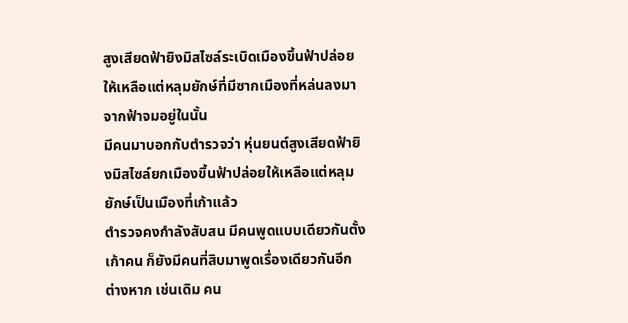สูงเสียดฟ้ายิงมิสไซล์ระเบิดเมืองขึ้นฟ้าปล่อยให้เหลือแต่หลุมยักษ์ที่มีซากเมืองที่หล่นลงมาจากฟ้าจมอยู่ในนั้น
มีคนมาบอกกับตำรวจว่า หุ่นยนต์สูงเสียดฟ้ายิงมิสไซล์ยกเมืองขึ้นฟ้าปล่อยให้เหลือแต่หลุมยักษ์เป็นเมืองที่เก้าแล้ว
ตำรวจคงกำลังสับสน มีคนพูดแบบเดียวกันตั้งเก้าคน ก็ยังมีคนที่สิบมาพูดเรื่องเดียวกันอีกต่างหาก เช่นเดิม คน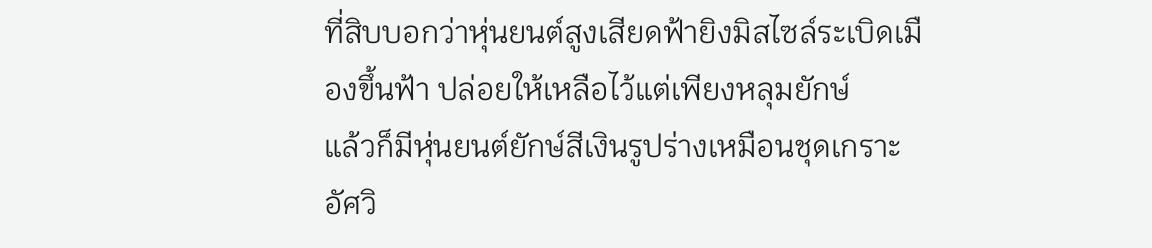ที่สิบบอกว่าหุ่นยนต์สูงเสียดฟ้ายิงมิสไซล์ระเบิดเมืองขึ้นฟ้า ปล่อยให้เหลือไว้แต่เพียงหลุมยักษ์
แล้วก็มีหุ่นยนต์ยักษ์สีเงินรูปร่างเหมือนชุดเกราะอัศวิ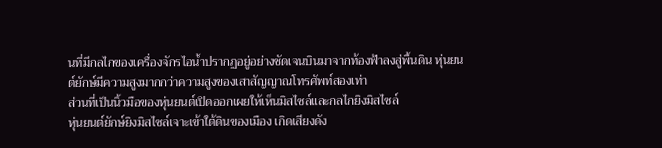นที่มีกลไกของเครื่องจักรไอน้ำปรากฏอยู่อย่างชัดเจนบินมาจากท้องฟ้าลงสู่พื้นดิน หุ่นยนต์ยักษ์มีความสูงมากกว่าความสูงของเสาสัญญาณโทรศัพท์สองเท่า
ส่วนที่เป็นนิ้วมือของหุ่นยนต์เปิดออกเผยให้เห็นมิสไซล์และกลไกยิงมิสไซล์
หุ่นยนต์ยักษ์ยิงมิสไซล์เจาะเข้าใต้ดินของเมือง เกิดเสียงดัง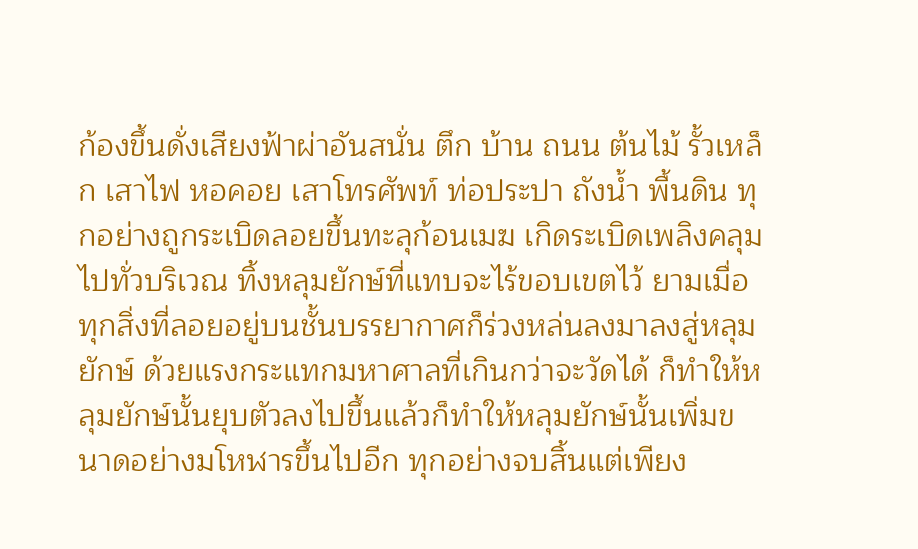ก้องขึ้นดั่งเสียงฟ้าผ่าอันสนั่น ตึก บ้าน ถนน ต้นไม้ รั้วเหล็ก เสาไฟ หอคอย เสาโทรศัพท์ ท่อประปา ถังน้ำ พื้นดิน ทุกอย่างถูกระเบิดลอยขึ้นทะลุก้อนเมฆ เกิดระเบิดเพลิงคลุมไปทั่วบริเวณ ทิ้งหลุมยักษ์ที่แทบจะไร้ขอบเขตไว้ ยามเมื่อทุกสิ่งที่ลอยอยู่บนชั้นบรรยากาศก็ร่วงหล่นลงมาลงสู่หลุมยักษ์ ด้วยแรงกระแทกมหาศาลที่เกินกว่าจะวัดได้ ก็ทำให้หลุมยักษ์นั้นยุบตัวลงไปขึ้นแล้วก็ทำให้หลุมยักษ์นั้นเพิ่มขนาดอย่างมโหฬารขึ้นไปอีก ทุกอย่างจบสิ้นแต่เพียง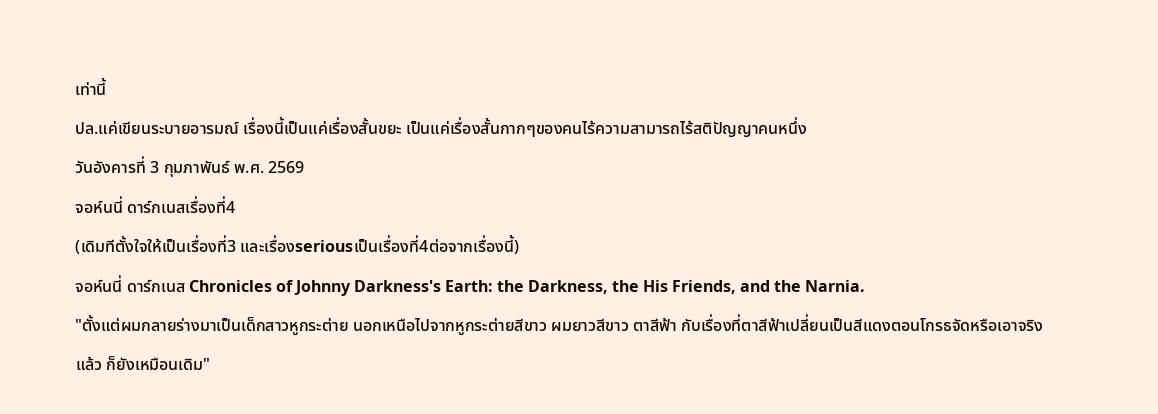เท่านี้
ปล.แค่เขียนระบายอารมณ์ เรื่องนี้เป็นแค่เรื่องสั้นขยะ เป็นแค่เรื่องสั้นกากๆของคนไร้ความสามารถไร้สติปัญญาคนหนึ่ง
วันอังคารที่ 3 กุมภาพันธ์ พ.ศ. 2569
จอห์นนี่ ดาร์กเนสเรื่องที่4
(เดิมทีตั้งใจให้เป็นเรื่องที่3 และเรื่องseriousเป็นเรื่องที่4ต่อจากเรื่องนี้)
จอห์นนี่ ดาร์กเนส Chronicles of Johnny Darkness's Earth: the Darkness, the His Friends, and the Narnia.
"ตั้งแต่ผมกลายร่างมาเป็นเด็กสาวหูกระต่าย นอกเหนือไปจากหูกระต่ายสีขาว ผมยาวสีขาว ตาสีฟ้า กับเรื่องที่ตาสีฟ้าเปลี่ยนเป็นสีแดงตอนโกรธจัดหรือเอาจริงแล้ว ก็ยังเหมือนเดิม"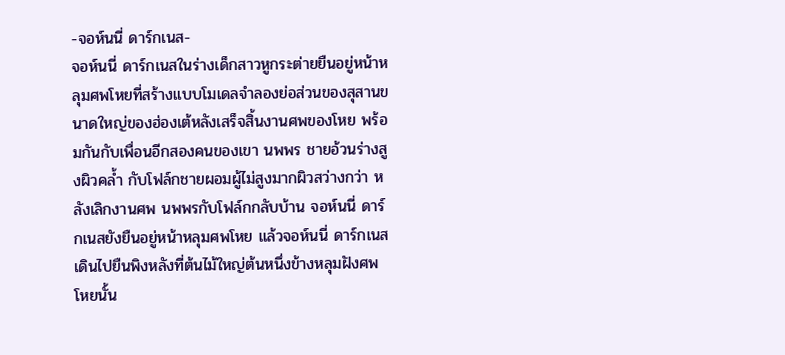-จอห์นนี่ ดาร์กเนส-
จอห์นนี่ ดาร์กเนสในร่างเด็กสาวหูกระต่ายยืนอยู่หน้าหลุมศพโหยที่สร้างแบบโมเดลจำลองย่อส่วนของสุสานขนาดใหญ่ของฮ่องเต้หลังเสร็จสิ้นงานศพของโหย พร้อมกันกับเพื่อนอีกสองคนของเขา นพพร ชายอ้วนร่างสูงผิวคล้ำ กับโฟล์กชายผอมผู้ไม่สูงมากผิวสว่างกว่า หลังเลิกงานศพ นพพรกับโฟล์กกลับบ้าน จอห์นนี่ ดาร์กเนสยังยืนอยู่หน้าหลุมศพโหย แล้วจอห์นนี่ ดาร์กเนสเดินไปยืนพิงหลังที่ต้นไม้ใหญ่ต้นหนึ่งข้างหลุมฝังศพโหยนั้น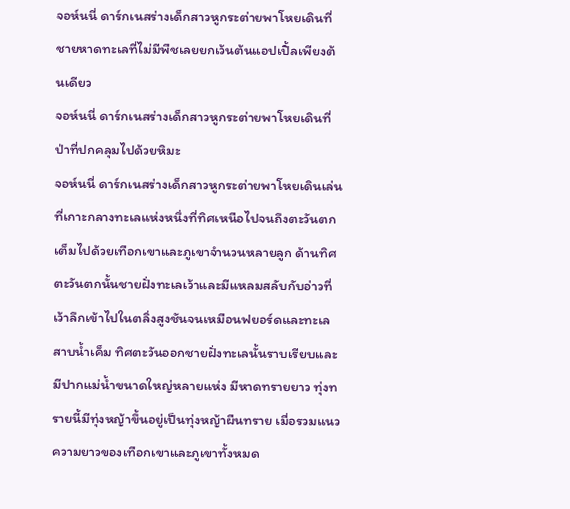จอห์นนี่ ดาร์กเนสร่างเด็กสาวหูกระต่ายพาโหยเดินที่ชายหาดทะเลที่ไม่มีพืชเลยยกเว้นต้นแอปเปิ้ลเพียงต้นเดียว
จอห์นนี่ ดาร์กเนสร่างเด็กสาวหูกระต่ายพาโหยเดินที่ป่าที่ปกคลุมไปด้วยหิมะ
จอห์นนี่ ดาร์กเนสร่างเด็กสาวหูกระต่ายพาโหยเดินเล่นที่เกาะกลางทะเลแห่งหนึ่งที่ทิศเหนือไปจนถึงตะวันตกเต็มไปด้วยเทือกเขาและภูเขาจำนวนหลายลูก ด้านทิศตะวันตกนั้นชายฝั่งทะเลเว้าและมีแหลมสลับกับอ่าวที่เว้าลึกเข้าไปในตลิ่งสูงชันจนเหมือนฟยอร์ดและทะเลสาบน้ำเค็ม ทิศตะวันออกชายฝั่งทะเลนั้นราบเรียบและมีปากแม่น้ำขนาดใหญ่หลายแห่ง มีหาดทรายยาว ทุ่งทรายนี้มีทุ่งหญ้าขึ้นอยู่เป็นทุ่งหญ้าผืนทราย เมื่อรวมแนวความยาวของเทือกเขาและภูเขาทั้งหมด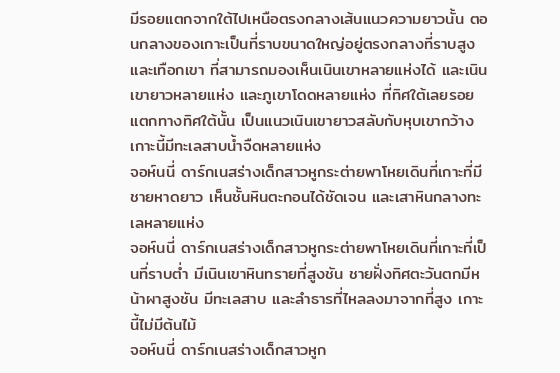มีรอยแตกจากใต้ไปเหนือตรงกลางเส้นแนวความยาวนั้น ตอนกลางของเกาะเป็นที่ราบขนาดใหญ่อยู่ตรงกลางที่ราบสูงและเทือกเขา ที่สามารถมองเห็นเนินเขาหลายแห่งได้ และเนินเขายาวหลายแห่ง และภูเขาโดดหลายแห่ง ที่ทิศใต้เลยรอยแตกทางทิศใต้นั้น เป็นแนวเนินเขายาวสลับกับหุบเขากว้าง เกาะนี้มีทะเลสาบน้ำจืดหลายแห่ง
จอห์นนี่ ดาร์กเนสร่างเด็กสาวหูกระต่ายพาโหยเดินที่เกาะที่มีชายหาดยาว เห็นชั้นหินตะกอนได้ชัดเจน และเสาหินกลางทะเลหลายแห่ง
จอห์นนี่ ดาร์กเนสร่างเด็กสาวหูกระต่ายพาโหยเดินที่เกาะที่เป็นที่ราบต่ำ มีเนินเขาหินทรายที่สูงชัน ชายฝั่งทิศตะวันตกมีหน้าผาสูงชัน มีทะเลสาบ และลำธารที่ไหลลงมาจากที่สูง เกาะนี้ไม่มีต้นไม้
จอห์นนี่ ดาร์กเนสร่างเด็กสาวหูก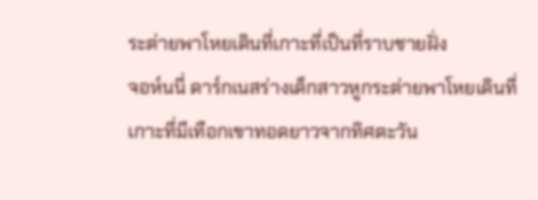ระต่ายพาโหยเดินที่เกาะที่เป็นที่ราบชายฝั่ง
จอห์นนี่ ดาร์กเนสร่างเด็กสาวหูกระต่ายพาโหยเดินที่เกาะที่มีเทือกเขาทอดยาวจากทิศตะวัน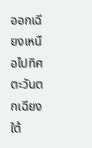ออกเฉียงเหนือไปทิศตะวันตกเฉียงใต้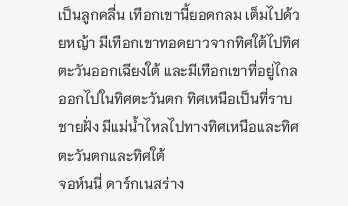เป็นลูกคลื่น เทือกเขานี้ยอดกลม เต็มไปด้วยหญ้า มีเทือกเขาทอดยาวจากทิศใต้ไปทิศตะวันออกเฉียงใต้ และมีเทือกเขาที่อยู่ไกลออกไปในทิศตะวันตก ทิศเหนือเป็นที่ราบชายฝั่ง มีแม่น้ำไหลไปทางทิศเหนือและทิศตะวันตกและทิศใต้
จอห์นนี่ ดาร์กเนสร่าง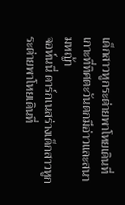เด็กสาวหูกระต่ายพาโหยเดินที่เกาะที่ทิศตะวันตกมีอ่าวและสนามหญ้า
จอห์นนี่ ดาร์กเนสร่างเด็กสาวหูกระต่ายพาโหยเดินที่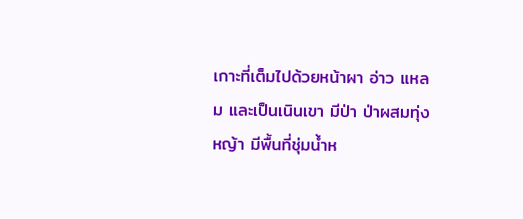เกาะที่เต็มไปด้วยหน้าผา อ่าว แหลม และเป็นเนินเขา มีป่า ป่าผสมทุ่งหญ้า มีพื้นที่ชุ่มน้ำห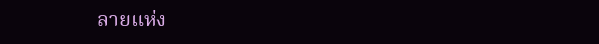ลายแห่ง